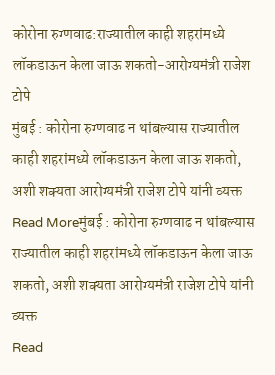कोरोना रुग्णवाढ:राज्यातील काही शहरांमध्ये लॉकडाऊन केला जाऊ शकतो-आरोग्यमंत्री राजेश टोपे
मुंबई : कोरोना रुग्णवाढ न थांबल्यास राज्यातील काही शहरांमध्ये लॉकडाऊन केला जाऊ शकतो, अशी शक्यता आरोग्यमंत्री राजेश टोपे यांनी व्यक्त
Read Moreमुंबई : कोरोना रुग्णवाढ न थांबल्यास राज्यातील काही शहरांमध्ये लॉकडाऊन केला जाऊ शकतो, अशी शक्यता आरोग्यमंत्री राजेश टोपे यांनी व्यक्त
Read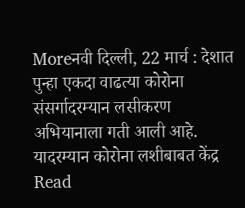Moreनवी दिल्ली, 22 मार्च : देशात पुन्हा एकदा वाढत्या कोरोना संसर्गादरम्यान लसीकरण अभियानाला गती आली आहे. यादरम्यान कोरोना लशीबाबत केंद्र
Read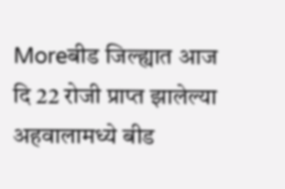Moreबीड जिल्ह्यात आज दि 22 रोजी प्राप्त झालेल्या अहवालामध्ये बीड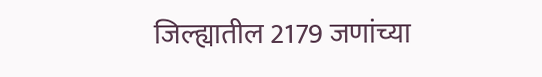जिल्ह्यातील 2179 जणांच्या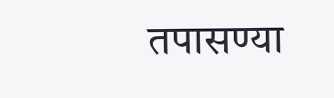तपासण्या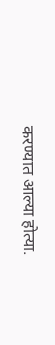करण्यात आल्या होत्या.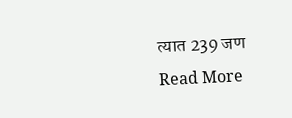त्यात 239 जण
Read More